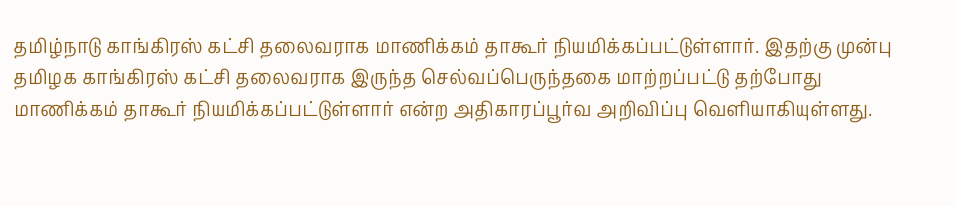தமிழ்நாடு காங்கிரஸ் கட்சி தலைவராக மாணிக்கம் தாகூர் நியமிக்கப்பட்டுள்ளார். இதற்கு முன்பு தமிழக காங்கிரஸ் கட்சி தலைவராக இருந்த செல்வப்பெருந்தகை மாற்றப்பட்டு தற்போது மாணிக்கம் தாகூர் நியமிக்கப்பட்டுள்ளார் என்ற அதிகாரப்பூர்வ அறிவிப்பு வெளியாகியுள்ளது.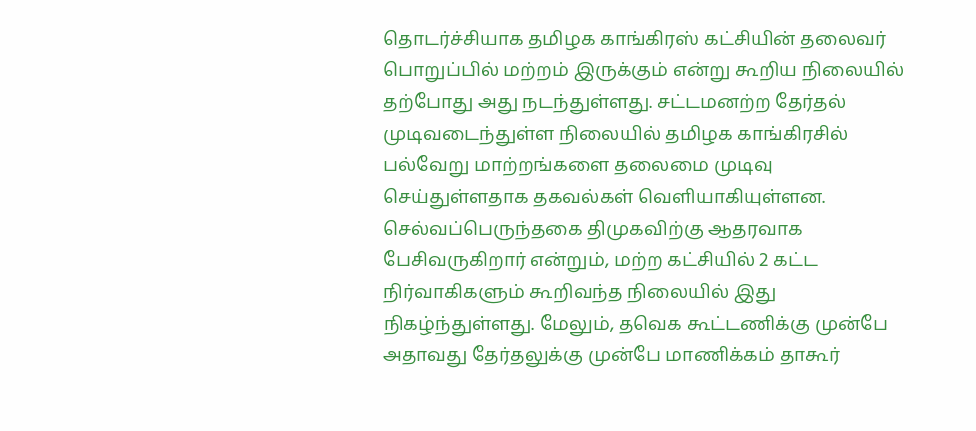தொடர்ச்சியாக தமிழக காங்கிரஸ் கட்சியின் தலைவர் பொறுப்பில் மற்றம் இருக்கும் என்று கூறிய நிலையில் தற்போது அது நடந்துள்ளது. சட்டமனற்ற தேர்தல் முடிவடைந்துள்ள நிலையில் தமிழக காங்கிரசில் பல்வேறு மாற்றங்களை தலைமை முடிவு செய்துள்ளதாக தகவல்கள் வெளியாகியுள்ளன. செல்வப்பெருந்தகை திமுகவிற்கு ஆதரவாக பேசிவருகிறார் என்றும், மற்ற கட்சியில் 2 கட்ட நிர்வாகிகளும் கூறிவந்த நிலையில் இது நிகழ்ந்துள்ளது. மேலும், தவெக கூட்டணிக்கு முன்பே அதாவது தேர்தலுக்கு முன்பே மாணிக்கம் தாகூர்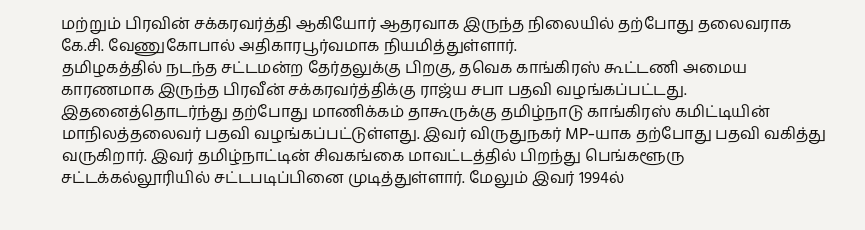மற்றும் பிரவின் சக்கரவர்த்தி ஆகியோர் ஆதரவாக இருந்த நிலையில் தற்போது தலைவராக கே.சி. வேணுகோபால் அதிகாரபூர்வமாக நியமித்துள்ளார்.
தமிழகத்தில் நடந்த சட்டமன்ற தேர்தலுக்கு பிறகு, தவெக காங்கிரஸ் கூட்டணி அமைய காரணமாக இருந்த பிரவீன் சக்கரவர்த்திக்கு ராஜ்ய சபா பதவி வழங்கப்பட்டது. இதனைத்தொடர்ந்து தற்போது மாணிக்கம் தாகூருக்கு தமிழ்நாடு காங்கிரஸ் கமிட்டியின் மாநிலத்தலைவர் பதவி வழங்கப்பட்டுள்ளது. இவர் விருதுநகர் MP-யாக தற்போது பதவி வகித்து வருகிறார். இவர் தமிழ்நாட்டின் சிவகங்கை மாவட்டத்தில் பிறந்து பெங்களூரு சட்டக்கல்லூரியில் சட்டபடிப்பினை முடித்துள்ளார். மேலும் இவர் 1994ல்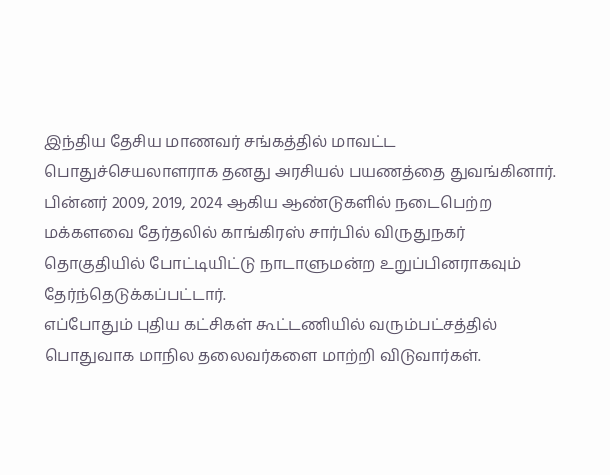இந்திய தேசிய மாணவர் சங்கத்தில் மாவட்ட பொதுச்செயலாளராக தனது அரசியல் பயணத்தை துவங்கினார். பின்னர் 2009, 2019, 2024 ஆகிய ஆண்டுகளில் நடைபெற்ற மக்களவை தேர்தலில் காங்கிரஸ் சார்பில் விருதுநகர் தொகுதியில் போட்டியிட்டு நாடாளுமன்ற உறுப்பினராகவும் தேர்ந்தெடுக்கப்பட்டார்.
எப்போதும் புதிய கட்சிகள் கூட்டணியில் வரும்பட்சத்தில் பொதுவாக மாநில தலைவர்களை மாற்றி விடுவார்கள்.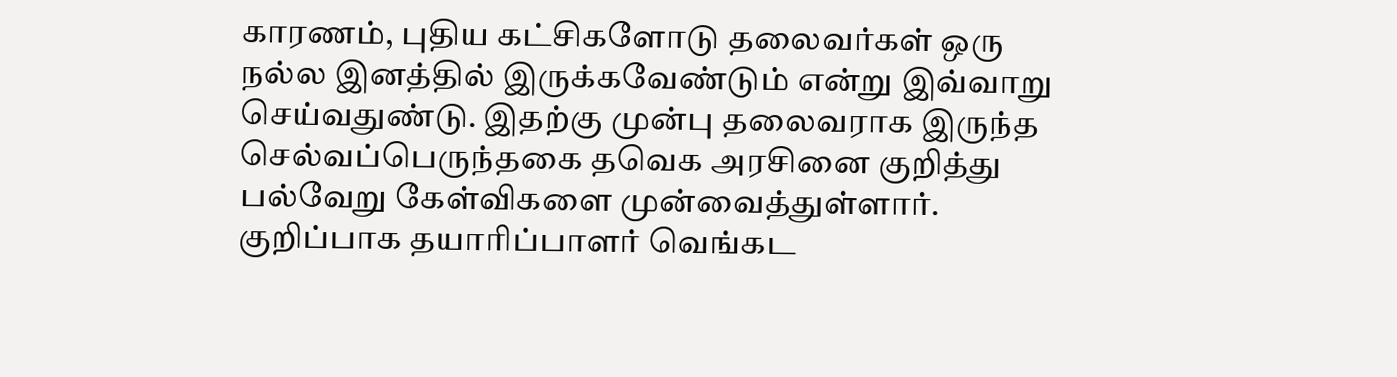காரணம், புதிய கட்சிகளோடு தலைவர்கள் ஒரு நல்ல இனத்தில் இருக்கவேண்டும் என்று இவ்வாறு செய்வதுண்டு. இதற்கு முன்பு தலைவராக இருந்த செல்வப்பெருந்தகை தவெக அரசினை குறித்து பல்வேறு கேள்விகளை முன்வைத்துள்ளார். குறிப்பாக தயாரிப்பாளர் வெங்கட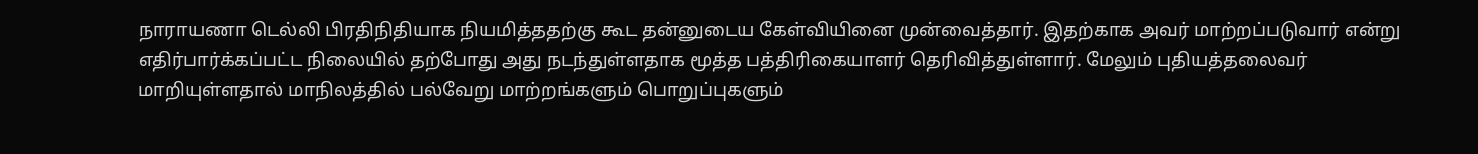நாராயணா டெல்லி பிரதிநிதியாக நியமித்ததற்கு கூட தன்னுடைய கேள்வியினை முன்வைத்தார். இதற்காக அவர் மாற்றப்படுவார் என்று எதிர்பார்க்கப்பட்ட நிலையில் தற்போது அது நடந்துள்ளதாக மூத்த பத்திரிகையாளர் தெரிவித்துள்ளார். மேலும் புதியத்தலைவர் மாறியுள்ளதால் மாநிலத்தில் பல்வேறு மாற்றங்களும் பொறுப்புகளும்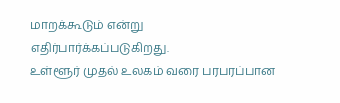மாறக்கூடும் என்று எதிர்பார்க்கப்படுகிறது.
உள்ளூர் முதல் உலகம் வரை பரபரப்பான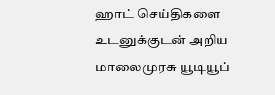ஹாட் செய்திகளை உடனுக்குடன் அறிய மாலைமுரசு யூடியூப்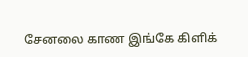சேனலை காண இங்கே கிளிக்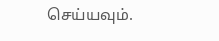செய்யவும்.